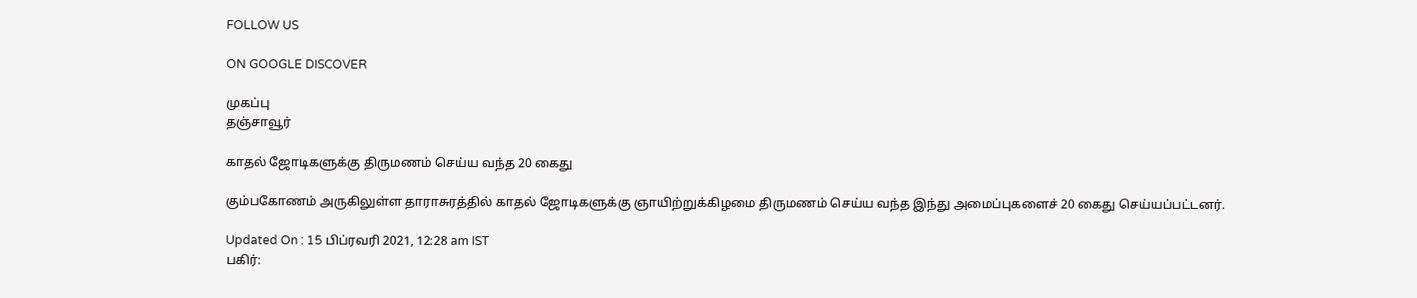FOLLOW US

ON GOOGLE DISCOVER

முகப்பு
தஞ்சாவூர்

காதல் ஜோடிகளுக்கு திருமணம் செய்ய வந்த 20 கைது

கும்பகோணம் அருகிலுள்ள தாராசுரத்தில் காதல் ஜோடிகளுக்கு ஞாயிற்றுக்கிழமை திருமணம் செய்ய வந்த இந்து அமைப்புகளைச் 20 கைது செய்யப்பட்டனர்.

Updated On : 15 பிப்ரவரி 2021, 12:28 am IST
பகிர்: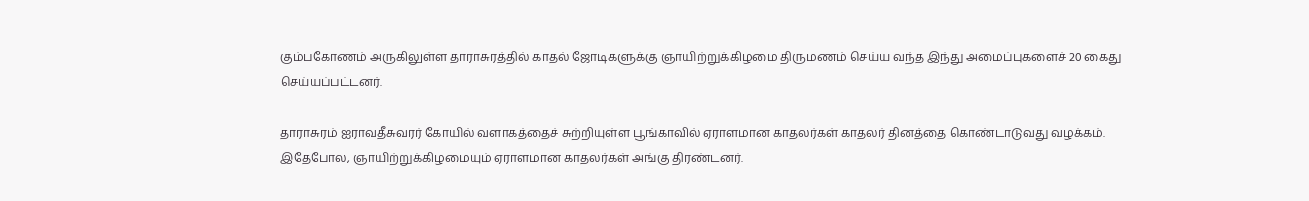கும்பகோணம் அருகிலுள்ள தாராசுரத்தில் காதல் ஜோடிகளுக்கு ஞாயிற்றுக்கிழமை திருமணம் செய்ய வந்த இந்து அமைப்புகளைச் 20 கைது செய்யப்பட்டனர்.

தாராசுரம் ஐராவதீசுவரர் கோயில் வளாகத்தைச் சுற்றியுள்ள பூங்காவில் ஏராளமான காதலர்கள் காதலர் தினத்தை கொண்டாடுவது வழக்கம். இதேபோல, ஞாயிற்றுக்கிழமையும் ஏராளமான காதலர்கள் அங்கு திரண்டனர்.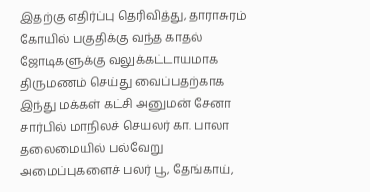இதற்கு எதிர்ப்பு தெரிவித்து, தாராசுரம் கோயில் பகுதிக்கு வந்த காதல் ஜோடிகளுக்கு வலுக்கட்டாயமாக திருமணம் செய்து வைப்பதற்காக இந்து மக்கள் கட்சி அனுமன் சேனா சார்பில் மாநிலச் செயலர் கா. பாலா தலைமையில் பல்வேறு அமைப்புகளைச் பலர் பூ, தேங்காய்,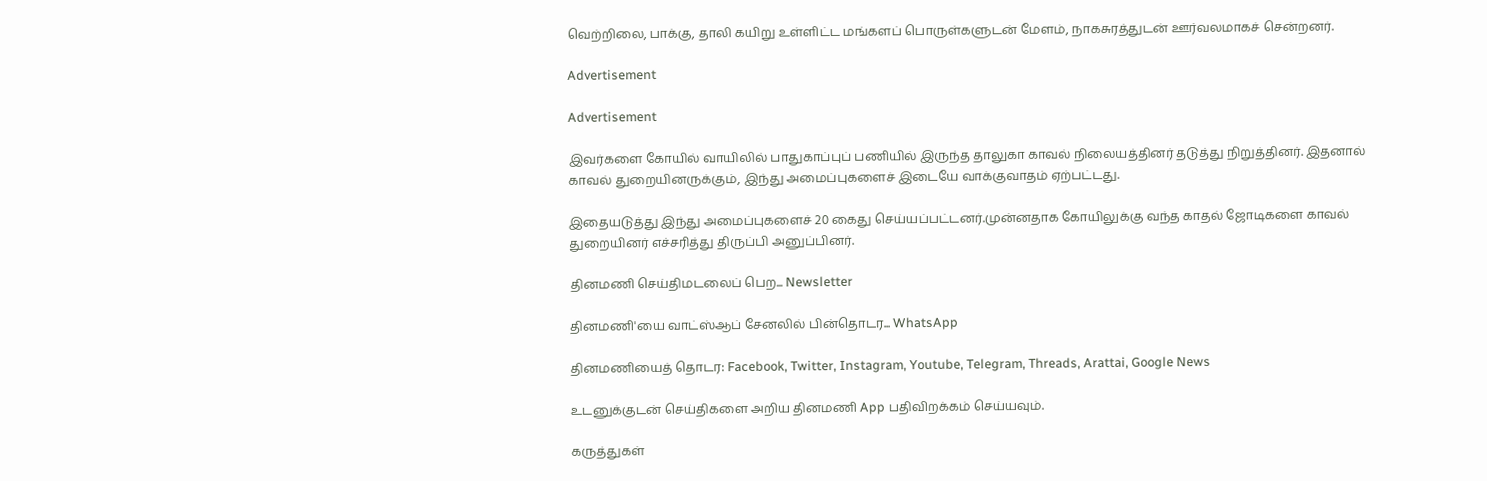வெற்றிலை, பாக்கு, தாலி கயிறு உள்ளிட்ட மங்களப் பொருள்களுடன் மேளம், நாகசுரத்துடன் ஊர்வலமாகச் சென்றனர்.

Advertisement

Advertisement

இவர்களை கோயில் வாயிலில் பாதுகாப்புப் பணியில் இருந்த தாலுகா காவல் நிலையத்தினர் தடுத்து நிறுத்தினர். இதனால் காவல் துறையினருக்கும், இந்து அமைப்புகளைச் இடையே வாக்குவாதம் ஏற்பட்டது.

இதையடுத்து இந்து அமைப்புகளைச் 20 கைது செய்யப்பட்டனர்.முன்னதாக கோயிலுக்கு வந்த காதல் ஜோடிகளை காவல் துறையினர் எச்சரித்து திருப்பி அனுப்பினர்.

தினமணி செய்திமடலைப் பெற... Newsletter

தினமணி'யை வாட்ஸ்ஆப் சேனலில் பின்தொடர... WhatsApp

தினமணியைத் தொடர: Facebook, Twitter, Instagram, Youtube, Telegram, Threads, Arattai, Google News

உடனுக்குடன் செய்திகளை அறிய தினமணி App பதிவிறக்கம் செய்யவும்.

கருத்துகள்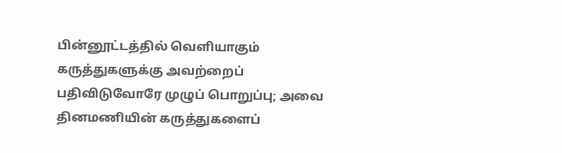பின்னூட்டத்தில் வெளியாகும் கருத்துகளுக்கு அவற்றைப் பதிவிடுவோரே முழுப் பொறுப்பு; அவை தினமணியின் கருத்துகளைப்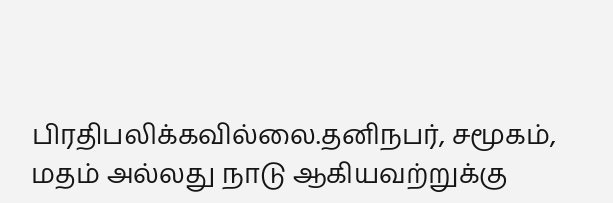பிரதிபலிக்கவில்லை.தனிநபர், சமூகம், மதம் அல்லது நாடு ஆகியவற்றுக்கு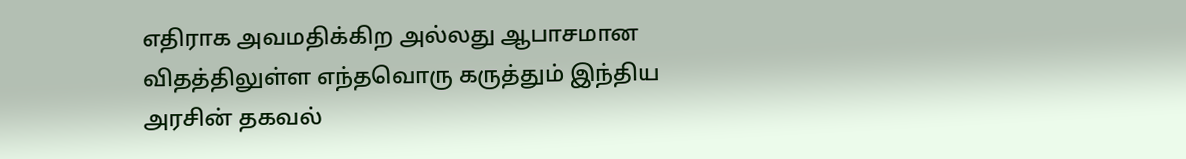எதிராக அவமதிக்கிற அல்லது ஆபாசமான விதத்திலுள்ள எந்தவொரு கருத்தும் இந்திய அரசின் தகவல்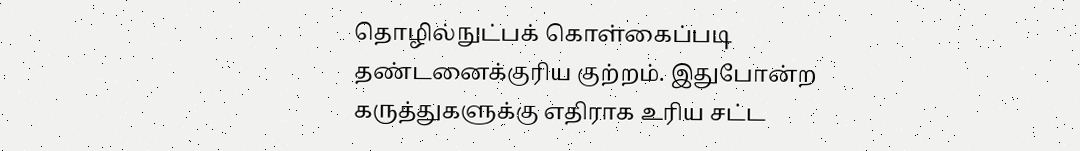தொழில்நுட்பக் கொள்கைப்படி தண்டனைக்குரிய குற்றம். இதுபோன்ற கருத்துகளுக்கு எதிராக உரிய சட்ட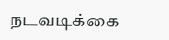நடவடிக்கை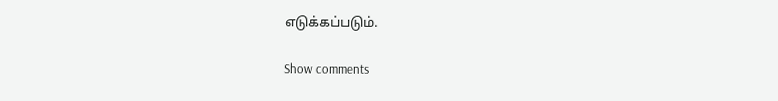எடுக்கப்படும்.

Show comments